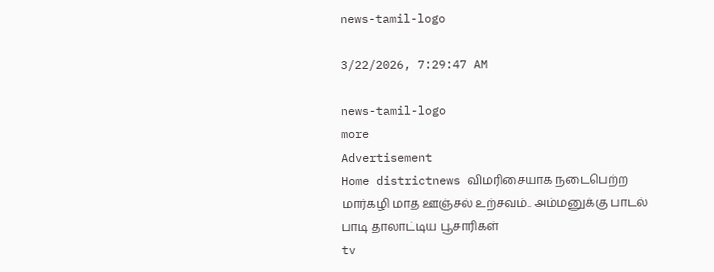news-tamil-logo

3/22/2026, 7:29:47 AM

news-tamil-logo
more
Advertisement
Home districtnews விமரிசையாக நடைபெற்ற மார்கழி மாத ஊஞ்சல் உற்சவம்.. அம்மனுக்கு பாடல் பாடி தாலாட்டிய பூசாரிகள்
tv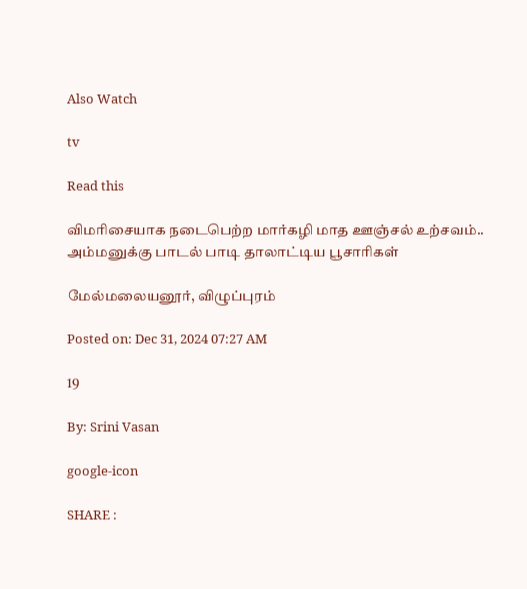Also Watch

tv

Read this

விமரிசையாக நடைபெற்ற மார்கழி மாத ஊஞ்சல் உற்சவம்.. அம்மனுக்கு பாடல் பாடி தாலாட்டிய பூசாரிகள்

மேல்மலையனூர், விழுப்புரம்

Posted on: Dec 31, 2024 07:27 AM

19

By: Srini Vasan

google-icon

SHARE :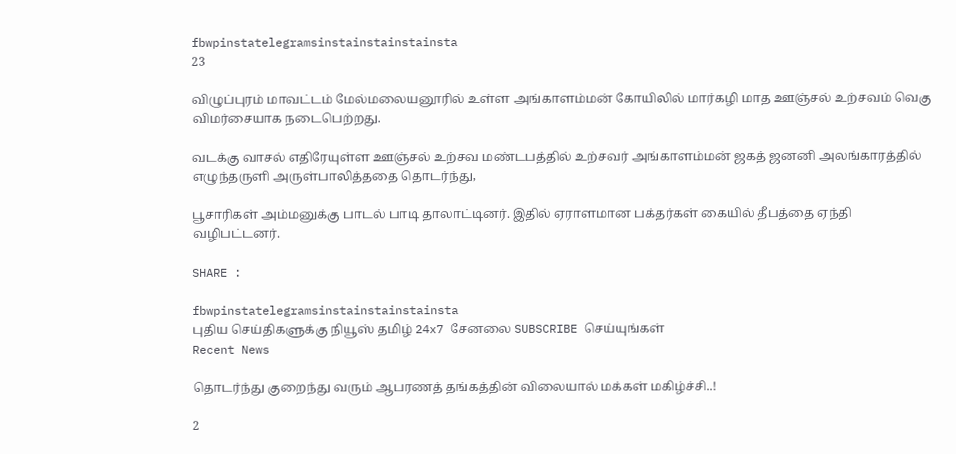fbwpinstatelegramsinstainstainstainsta
23

விழுப்புரம் மாவட்டம் மேல்மலையனூரில் உள்ள அங்காளம்மன் கோயிலில் மார்கழி மாத ஊஞ்சல் உற்சவம் வெகு விமர்சையாக நடைபெற்றது.

வடக்கு வாசல் எதிரேயுள்ள ஊஞ்சல் உற்சவ மண்டபத்தில் உற்சவர் அங்காளம்மன் ஜகத் ஜனனி அலங்காரத்தில் எழுந்தருளி அருள்பாலித்ததை தொடர்ந்து,

பூசாரிகள் அம்மனுக்கு பாடல் பாடி தாலாட்டினர். இதில் ஏராளமான பக்தர்கள் கையில் தீபத்தை ஏந்தி வழிபட்டனர்.

SHARE :

fbwpinstatelegramsinstainstainstainsta
புதிய செய்திகளுக்கு நியூஸ் தமிழ் 24x7 சேனலை SUBSCRIBE செய்யுங்கள்
Recent News

தொடர்ந்து குறைந்து வரும் ஆபரணத் தங்கத்தின் விலையால் மக்கள் மகிழ்ச்சி..!

2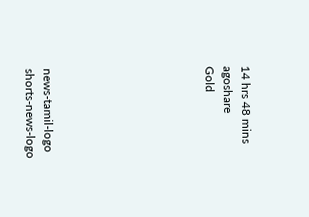14 hrs 48 mins agoshare
Gold








news-tamil-logo
shorts-news-logo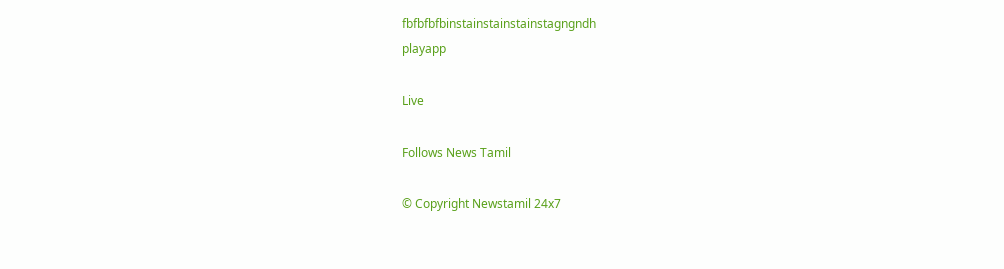fbfbfbfbinstainstainstainstagngndh
playapp

Live

Follows News Tamil

© Copyright Newstamil 24x7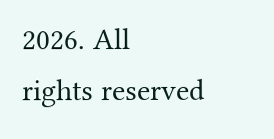2026. All rights reserved